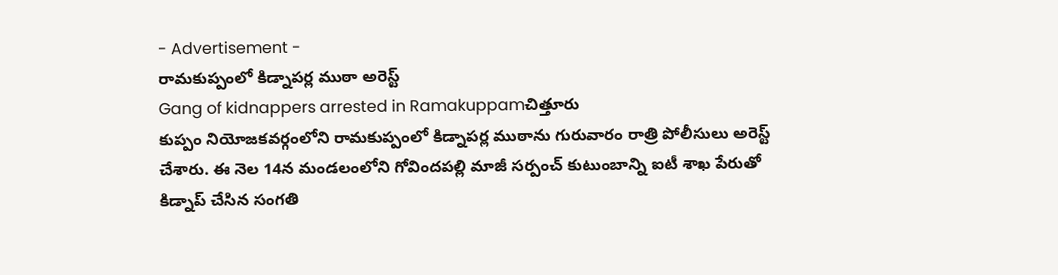- Advertisement -
రామకుప్పంలో కిడ్నాపర్ల ముఠా అరెస్ట్
Gang of kidnappers arrested in Ramakuppamచిత్తూరు
కుప్పం నియోజకవర్గంలోని రామకుప్పంలో కిడ్నాపర్ల ముఠాను గురువారం రాత్రి పోలీసులు అరెస్ట్ చేశారు. ఈ నెల 14న మండలంలోని గోవిందపల్లి మాజీ సర్పంచ్ కుటుంబాన్ని ఐటీ శాఖ పేరుతో కిడ్నాప్ చేసిన సంగతి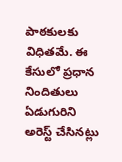పాఠకులకు విధితమే. ఈ కేసులో ప్రధాన నిందితులు ఏడుగురిని అరెస్ట్ చేసినట్లు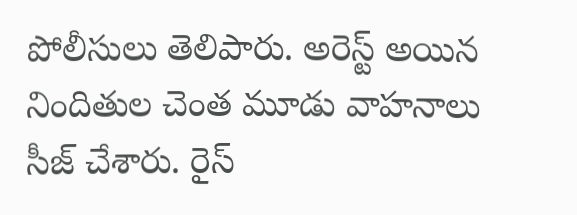పోలీసులు తెలిపారు. అరెస్ట్ అయిన నిందితుల చెంత మూడు వాహనాలు సీజ్ చేశారు. రైస్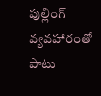పుల్లింగ్ వ్యవహారంతో పాటు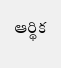ఆర్థిక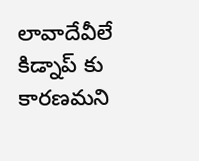లావాదేవీలే కిడ్నాప్ కు కారణమని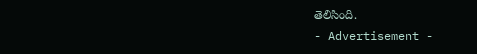తెలిసింది.
- Advertisement -